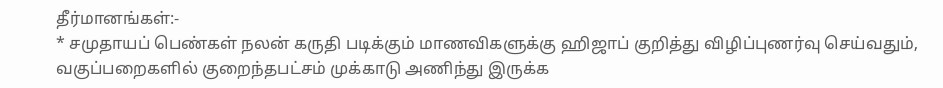தீர்மானங்கள்:-
* சமுதாயப் பெண்கள் நலன் கருதி படிக்கும் மாணவிகளுக்கு ஹிஜாப் குறித்து விழிப்புணர்வு செய்வதும், வகுப்பறைகளில் குறைந்தபட்சம் முக்காடு அணிந்து இருக்க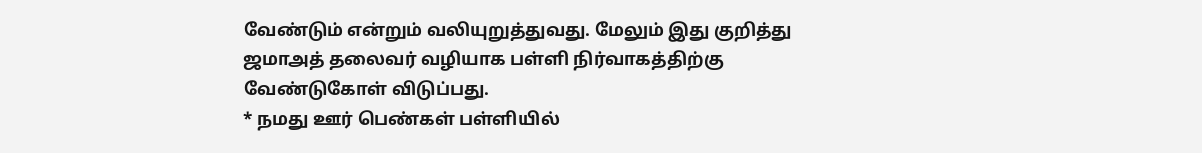வேண்டும் என்றும் வலியுறுத்துவது. மேலும் இது குறித்து ஜமாஅத் தலைவர் வழியாக பள்ளி நிர்வாகத்திற்கு வேண்டுகோள் விடுப்பது.
* நமது ஊர் பெண்கள் பள்ளியில்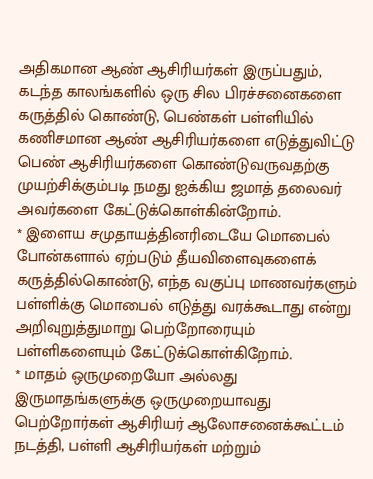அதிகமான ஆண் ஆசிரியர்கள் இருப்பதும், கடந்த காலங்களில் ஒரு சில பிரச்சனைகளை கருத்தில் கொண்டு, பெண்கள் பள்ளியில் கணிசமான ஆண் ஆசிரியர்களை எடுத்துவிட்டு பெண் ஆசிரியர்களை கொண்டுவருவதற்கு முயற்சிக்கும்படி நமது ஐக்கிய ஜமாத் தலைவர் அவர்களை கேட்டுக்கொள்கின்றோம்.
* இளைய சமுதாயத்தினரிடையே மொபைல் போன்களால் ஏற்படும் தீயவிளைவுகளைக் கருத்தில்கொண்டு, எந்த வகுப்பு மாணவர்களும் பள்ளிக்கு மொபைல் எடுத்து வரக்கூடாது என்று அறிவுறுத்துமாறு பெற்றோரையும் பள்ளிகளையும் கேட்டுக்கொள்கிறோம்.
* மாதம் ஒருமுறையோ அல்லது இருமாதங்களுக்கு ஒருமுறையாவது பெற்றோர்கள் ஆசிரியர் ஆலோசனைக்கூட்டம் நடத்தி, பள்ளி ஆசிரியர்கள் மற்றும்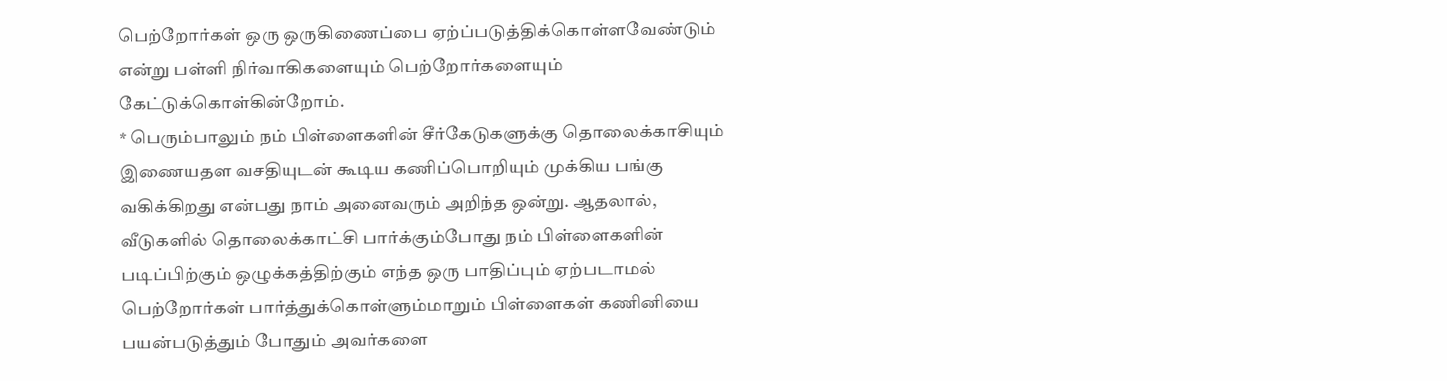பெற்றோர்கள் ஒரு ஒருகிணைப்பை ஏற்ப்படுத்திக்கொள்ளவேண்டும் என்று பள்ளி நிர்வாகிகளையும் பெற்றோர்களையும் கேட்டுக்கொள்கின்றோம்.
* பெரும்பாலும் நம் பிள்ளைகளின் சீர்கேடுகளுக்கு தொலைக்காசியும் இணையதள வசதியுடன் கூடிய கணிப்பொறியும் முக்கிய பங்கு வகிக்கிறது என்பது நாம் அனைவரும் அறிந்த ஒன்று. ஆதலால், வீடுகளில் தொலைக்காட்சி பார்க்கும்போது நம் பிள்ளைகளின் படிப்பிற்கும் ஒழுக்கத்திற்கும் எந்த ஒரு பாதிப்பும் ஏற்படாமல் பெற்றோர்கள் பார்த்துக்கொள்ளும்மாறும் பிள்ளைகள் கணினியை பயன்படுத்தும் போதும் அவர்களை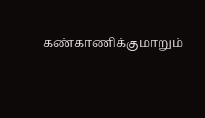கண்காணிக்குமாறும்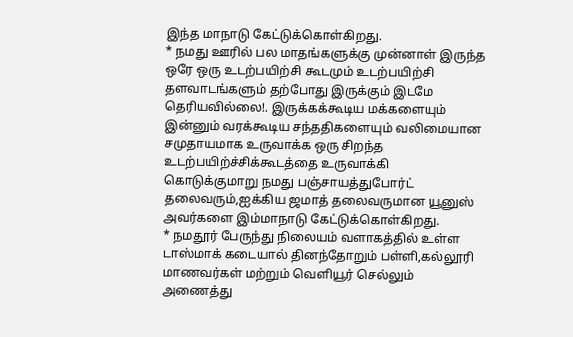இந்த மாநாடு கேட்டுக்கொள்கிறது.
* நமது ஊரில் பல மாதங்களுக்கு முன்னாள் இருந்த ஒரே ஒரு உடற்பயிற்சி கூடமும் உடற்பயிற்சி தளவாடங்களும் தற்போது இருக்கும் இடமே தெரியவில்லை!. இருக்கக்கூடிய மக்களையும் இன்னும் வரக்கூடிய சந்ததிகளையும் வலிமையான சமுதாயமாக உருவாக்க ஒரு சிறந்த உடற்பயிற்ச்சிக்கூடத்தை உருவாக்கி கொடுக்குமாறு நமது பஞ்சாயத்துபோர்ட் தலைவரும்,ஐக்கிய ஜமாத் தலைவருமான யூனுஸ் அவர்களை இம்மாநாடு கேட்டுக்கொள்கிறது.
* நமதூர் பேருந்து நிலையம் வளாகத்தில் உள்ள டாஸ்மாக் கடையால் தினந்தோறும் பள்ளி,கல்லூரி மாணவர்கள் மற்றும் வெளியூர் செல்லும் அணைத்து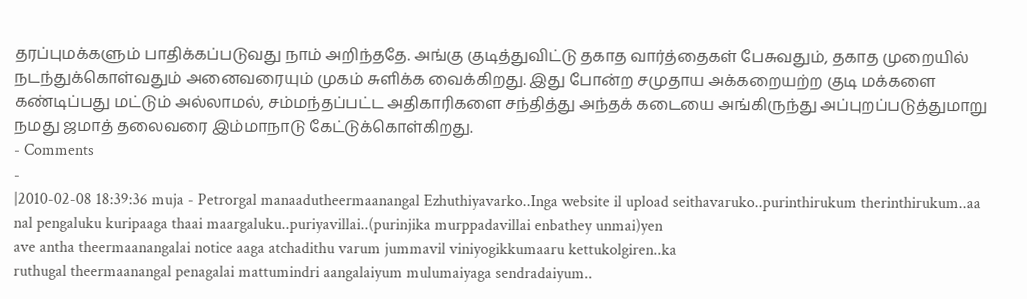தரப்புமக்களும் பாதிக்கப்படுவது நாம் அறிந்ததே. அங்கு குடித்துவிட்டு தகாத வார்த்தைகள் பேசுவதும், தகாத முறையில் நடந்துக்கொள்வதும் அனைவரையும் முகம் சுளிக்க வைக்கிறது. இது போன்ற சமுதாய அக்கறையற்ற குடி மக்களை கண்டிப்பது மட்டும் அல்லாமல், சம்மந்தப்பட்ட அதிகாரிகளை சந்தித்து அந்தக் கடையை அங்கிருந்து அப்புறப்படுத்துமாறு நமது ஜமாத் தலைவரை இம்மாநாடு கேட்டுக்கொள்கிறது.
- Comments
-
|2010-02-08 18:39:36 muja - Petrorgal manaadutheermaanangal Ezhuthiyavarko..Inga website il upload seithavaruko..purinthirukum therinthirukum..aa
nal pengaluku kuripaaga thaai maargaluku..puriyavillai..(purinjika murppadavillai enbathey unmai)yen
ave antha theermaanangalai notice aaga atchadithu varum jummavil viniyogikkumaaru kettukolgiren..ka
ruthugal theermaanangal penagalai mattumindri aangalaiyum mulumaiyaga sendradaiyum..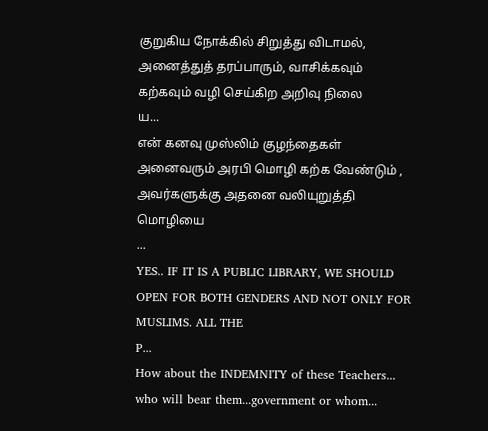குறுகிய நோக்கில் சிறுத்து விடாமல், அனைத்துத் தரப்பாரும், வாசிக்கவும் கற்கவும் வழி செய்கிற அறிவு நிலை
ய...
என் கனவு முஸ்லிம் குழந்தைகள் அனைவரும் அரபி மொழி கற்க வேண்டும் , அவர்களுக்கு அதனை வலியுறுத்தி மொழியை
...
YES.. IF IT IS A PUBLIC LIBRARY, WE SHOULD OPEN FOR BOTH GENDERS AND NOT ONLY FOR MUSLIMS. ALL THE
P...
How about the INDEMNITY of these Teachers... who will bear them...government or whom...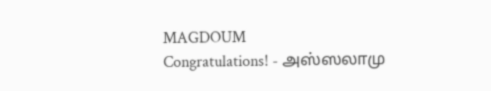MAGDOUM
Congratulations! - அஸ்ஸலாமு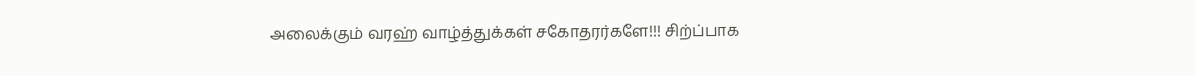அலைக்கும் வரஹ் வாழ்த்துக்கள் சகோதரர்களே!!! சிற்ப்பாக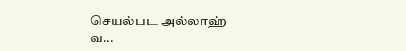செயல்பட அல்லாஹ்
வ...